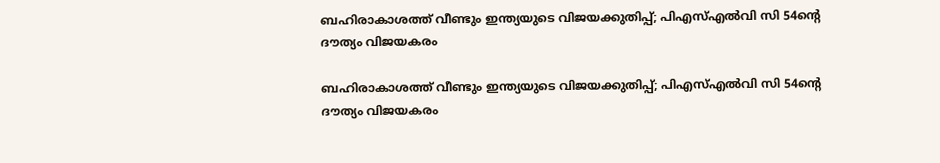ബഹിരാകാശത്ത് വീണ്ടും ഇന്ത്യയുടെ വിജയക്കുതിപ്പ്; പിഎസ്എല്‍വി സി 54ന്റെ ദൗത്യം വിജയകരം

ബഹിരാകാശത്ത് വീണ്ടും ഇന്ത്യയുടെ വിജയക്കുതിപ്പ്; പിഎസ്എല്‍വി സി 54ന്റെ ദൗത്യം വിജയകരം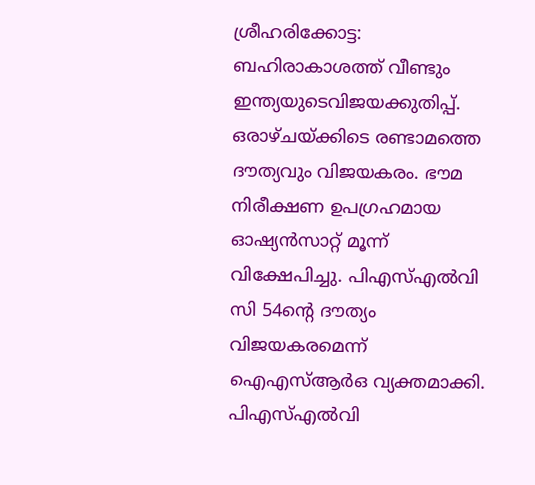ശ്രീഹരിക്കോട്ട: ബഹിരാകാശത്ത് വീണ്ടും ഇന്ത്യയുടെവിജയക്കുതിപ്പ്. ഒരാഴ്ചയ്ക്കിടെ രണ്ടാമത്തെ ദൗത്യവും വിജയകരം. ഭൗമ നിരീക്ഷണ ഉപഗ്രഹമായ ഓഷ്യന്‍സാറ്റ് മൂന്ന് വിക്ഷേപിച്ചു. പിഎസ്എല്‍വി സി 54ന്റെ ദൗത്യം വിജയകരമെന്ന് ഐഎസ്ആര്‍ഒ വ്യക്തമാക്കി. പിഎസ്എല്‍വി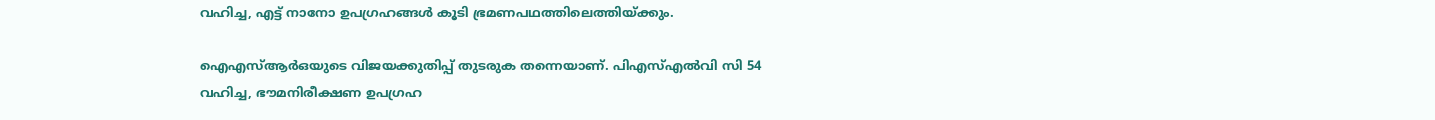വഹിച്ച, എട്ട് നാനോ ഉപഗ്രഹങ്ങള്‍ കൂടി ഭ്രമണപഥത്തിലെത്തിയ്ക്കും.

ഐഎസ്ആര്‍ഒയുടെ വിജയക്കുതിപ്പ് തുടരുക തന്നെയാണ്. പിഎസ്എല്‍വി സി 54 വഹിച്ച, ഭൗമനിരീക്ഷണ ഉപഗ്രഹ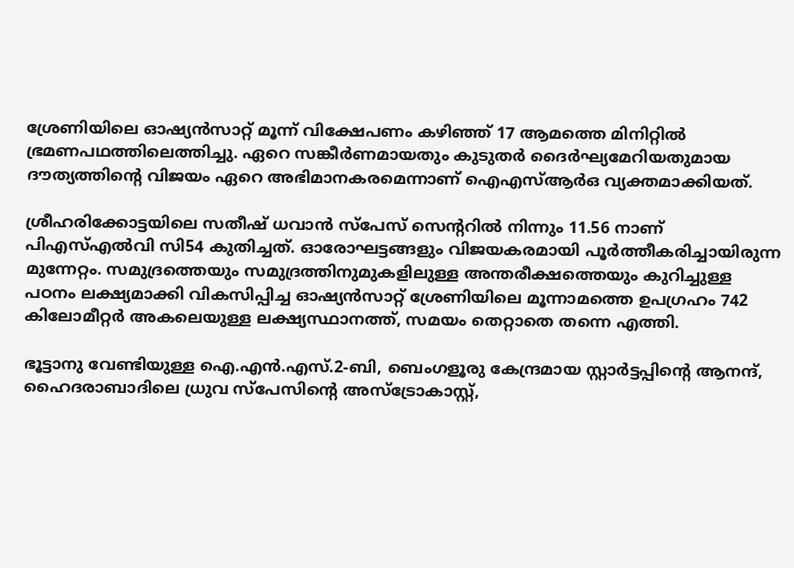ശ്രേണിയിലെ ഓഷ്യന്‍സാറ്റ് മൂന്ന് വിക്ഷേപണം കഴിഞ്ഞ് 17 ആമത്തെ മിനിറ്റില്‍ ഭ്രമണപഥത്തിലെത്തിച്ചു. ഏറെ സങ്കീര്‍ണമായതും കുടുതര്‍ ദൈര്‍ഘ്യമേറിയതുമായ ദൗത്യത്തിന്റെ വിജയം ഏറെ അഭിമാനകരമെന്നാണ് ഐഎസ്ആര്‍ഒ വ്യക്തമാക്കിയത്.

ശ്രീഹരിക്കോട്ടയിലെ സതീഷ് ധവാന്‍ സ്പേസ് സെന്ററില്‍ നിന്നും 11.56 നാണ് പിഎസ്എല്‍വി സി54 കുതിച്ചത്. ഓരോഘട്ടങ്ങളും വിജയകരമായി പൂര്‍ത്തീകരിച്ചായിരുന്ന മുന്നേറ്റം. സമുദ്രത്തെയും സമുദ്രത്തിനുമുകളിലുള്ള അന്തരീക്ഷത്തെയും കുറിച്ചുള്ള പഠനം ലക്ഷ്യമാക്കി വികസിപ്പിച്ച ഓഷ്യന്‍സാറ്റ് ശ്രേണിയിലെ മൂന്നാമത്തെ ഉപഗ്രഹം 742 കിലോമീറ്റര്‍ അകലെയുള്ള ലക്ഷ്യസ്ഥാനത്ത്, സമയം തെറ്റാതെ തന്നെ എത്തി.

ഭൂട്ടാനു വേണ്ടിയുള്ള ഐ.എന്‍.എസ്.2-ബി, ബെംഗളൂരു കേന്ദ്രമായ സ്റ്റാര്‍ട്ടപ്പിന്റെ ആനന്ദ്, ഹൈദരാബാദിലെ ധ്രുവ സ്പേസിന്റെ അസ്ട്രോകാസ്റ്റ്,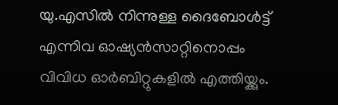യു.എസില്‍ നിന്നുള്ള ദൈബോള്‍ട്ട് എന്നിവ ഓഷ്യന്‍സാറ്റിനൊപ്പം വിവിധ ഓര്‍ബിറ്റുകളില്‍ എത്തിയ്ക്കും.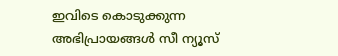ഇവിടെ കൊടുക്കുന്ന അഭിപ്രായങ്ങള്‍ സീ ന്യൂസ്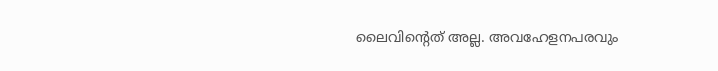ലൈവിന്റെത് അല്ല. അവഹേളനപരവും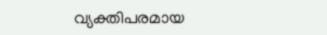വ്യക്തിപരമായ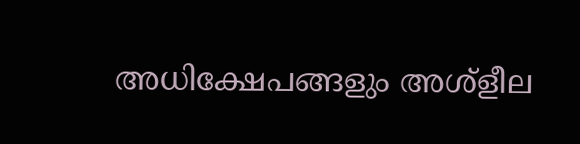അധിക്ഷേപങ്ങളും അശ്‌ളീല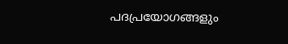പദപ്രയോഗങ്ങളും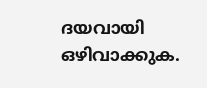ദയവായി ഒഴിവാക്കുക.